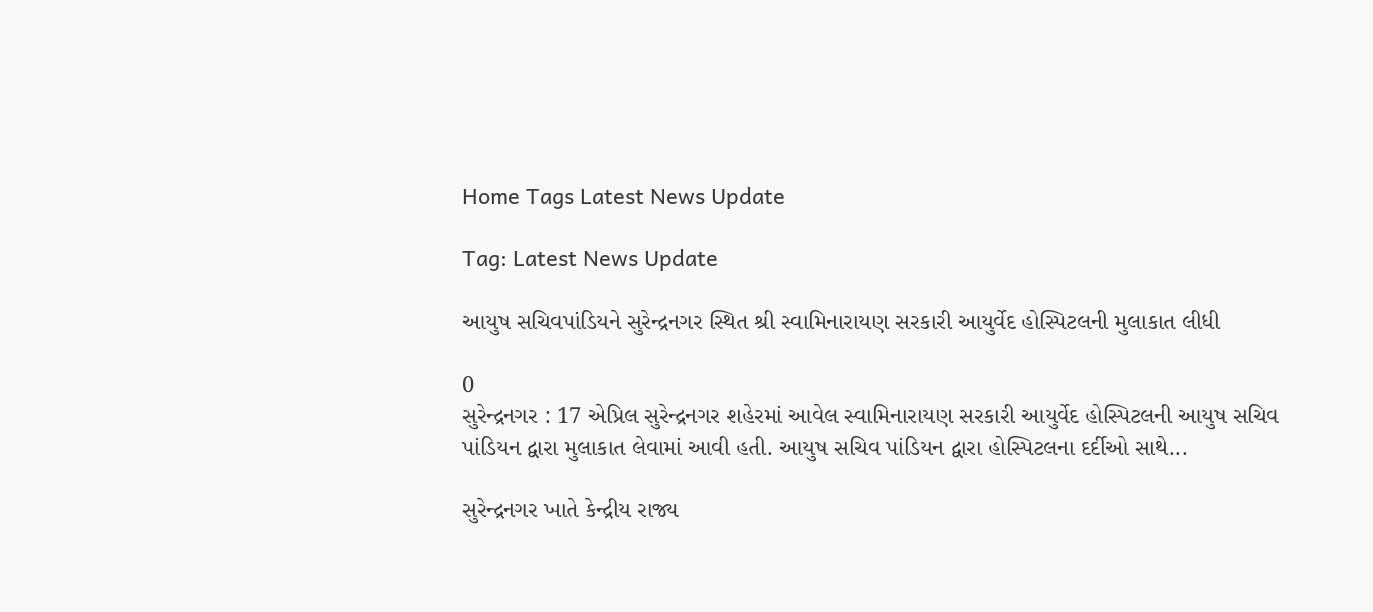Home Tags Latest News Update

Tag: Latest News Update

આયુષ સચિવપાંડિયને સુરેન્દ્રનગર સ્થિત શ્રી સ્વામિનારાયણ સરકારી આયુર્વેદ હોસ્પિટલની મુલાકાત લીધી

0
સુરેન્દ્રનગર : 17 એપ્રિલ સુરેન્દ્રનગર શહેરમાં આવેલ સ્વામિનારાયણ સરકારી આયુર્વેદ હોસ્પિટલની આયુષ સચિવ પાંડિયન દ્વારા મુલાકાત લેવામાં આવી હતી. આયુષ સચિવ પાંડિયન દ્વારા હોસ્પિટલના દર્દીઓ સાથે...

સુરેન્દ્રનગર ખાતે કેન્દ્રીય રાજ્ય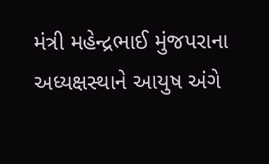મંત્રી મહેન્દ્રભાઈ મુંજપરાના અધ્યક્ષસ્થાને આયુષ અંગે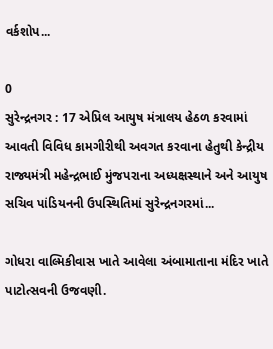વર્કશોપ...

0
સુરેન્દ્રનગર : 17 એપ્રિલ આયુષ મંત્રાલય હેઠળ કરવામાં આવતી વિવિધ કામગીરીથી અવગત કરવાના હેતુથી કેન્દ્રીય રાજ્યમંત્રી મહેન્દ્રભાઈ મુંજપરાના અધ્યક્ષસ્થાને અને આયુષ સચિવ પાંડિયનની ઉપસ્થિતિમાં સુરેન્દ્રનગરમાં...

ગોધરા વાલ્મિકીવાસ ખાતે આવેલા અંબામાતાના મંદિર ખાતે પાટોત્સવની ઉજવણી.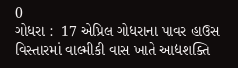0
ગોધરા :  17 એપ્રિલ ગોધરાના પાવર હાઉસ વિસ્તારમાં વાલ્મીકી વાસ ખાતે આદ્યશક્તિ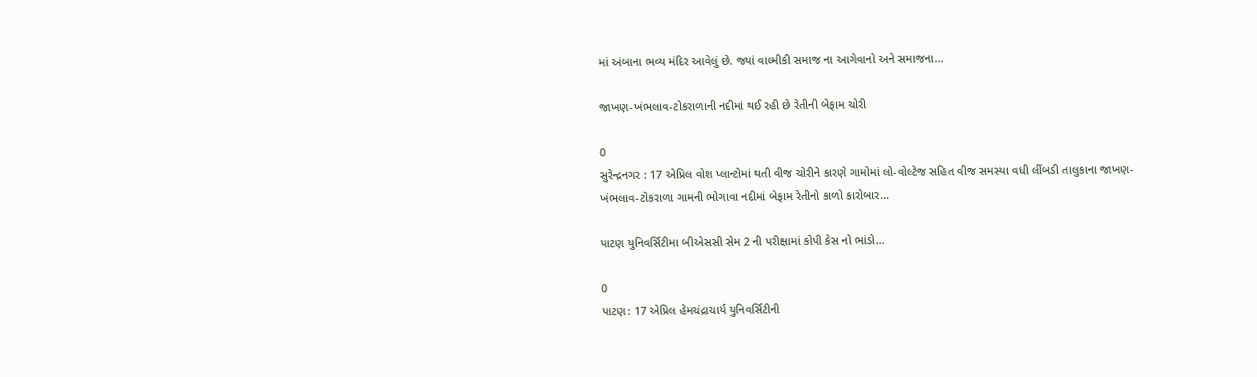માં અંબાના ભવ્ય મંદિર આવેલું છે. જ્યાં વાલ્મીકી સમાજ ના આગેવાનો અને સમાજના...

જાખણ-ખંભલાવ-ટોકરાળાની નદીમાં થઈ રહી છે રેતીની બેફામ ચોરી

0
સુરેન્દ્રનગર : 17 એપ્રિલ વોશ પ્લાન્ટોમાં થતી વીજ ચોરીને કારણે ગામોમાં લો-વોલ્ટેજ સહિત વીજ સમસ્યા વધી લીંબડી તાલુકાના જાખણ-ખંભલાવ-ટોકરાળા ગામની ભોગાવા નદીમાં બેફામ રેતીનો કાળો કારોબાર...

પાટણ યુનિવર્સિટીમા બીએસસી સેમ 2 ની પરીક્ષામાં કોપી કેસ નો ભાંડો...

0
પાટણ: 17 એપ્રિલ હેમચંદ્રાચાર્ય યુનિવર્સિટીની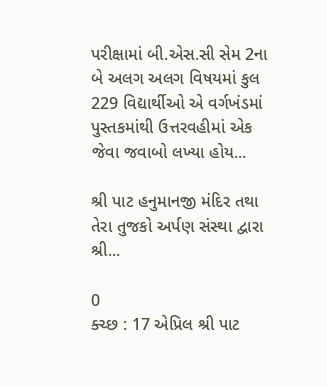પરીક્ષામાં બી.એસ.સી સેમ 2ના બે અલગ અલગ વિષયમાં કુલ 229 વિદ્યાર્થીઓ એ વર્ગખંડમાં પુસ્તકમાંથી ઉત્તરવહીમાં એક જેવા જવાબો લખ્યા હોય...

શ્રી પાટ હનુમાનજી મંદિર તથા તેરા તુજકો અર્પણ સંસ્થા દ્વારા શ્રી...

0
ક્ચ્છ : 17 એપ્રિલ શ્રી પાટ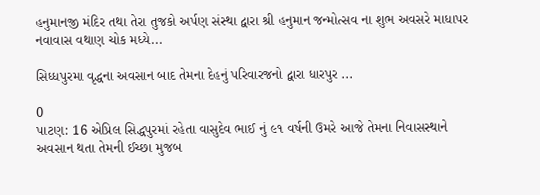હનુમાનજી મંદિર તથા તેરા તુજકો અર્પણ સંસ્થા દ્વારા શ્રી હનુમાન જન્મોત્સવ ના શુભ અવસરે માધાપર નવાવાસ વથાણ ચોક મધ્યે...

સિધ્ધપુરમા વૃદ્ધના અવસાન બાદ તેમના દેહનું પરિવારજનો દ્વારા ધારપુર ...

0
પાટણ: 16 એપ્રિલ સિદ્ધપુરમાં રહેતા વાસુદેવ ભાઈ નું ૯૧ વર્ષની ઉમરે આજે તેમના નિવાસસ્થાને અવસાન થતા તેમની ઈચ્છા મુજબ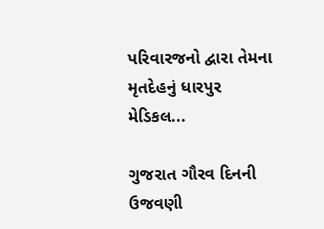પરિવારજનો દ્વારા તેમના મૃતદેહનું ધારપુર મેડિકલ...

ગુજરાત ગૌરવ દિનની ઉજવણી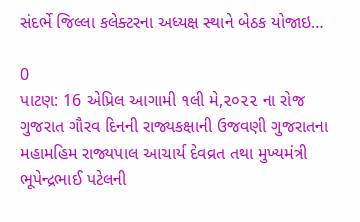સંદર્ભે જિલ્લા કલેક્ટરના અધ્યક્ષ સ્થાને બેઠક યોજાઇ…

0
પાટણ: 16 એપ્રિલ આગામી ૧લી મે,૨૦૨૨ ના રોજ ગુજરાત ગૌરવ દિનની રાજ્યકક્ષાની ઉજવણી ગુજરાતના મહામહિમ રાજ્યપાલ આચાર્ય દેવવ્રત તથા મુખ્યમંત્રી ભૂપેન્દ્રભાઈ પટેલની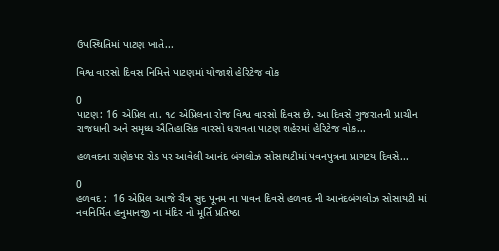ઉપસ્થિતિમાં પાટણ ખાતે...

વિશ્વ વારસો દિવસ નિમિત્તે પાટણમાં યોજાશે હેરિટેજ વોક

0
પાટણ: 16 એપ્રિલ તા. ૧૮ એપ્રિલના રોજ વિશ્વ વારસો દિવસ છે. આ દિવસે ગુજરાતની પ્રાચીન રાજધાની અને સમૃધ્ધ ઐતિહાસિક વારસો ધરાવતા પાટણ શહેરમાં હેરિટેજ વોક...

હળવદના રાણેકપર રોડ પર આવેલી આનંદ બંગલોઝ સોસાયટીમાં પવનપુત્રના પ્રાગટય દિવસે...

0
હળવદ :  16 એપ્રિલ આજે ચૈત્ર સુદ પૂનમ ના પાવન દિવસે હળવદ ની આનંદબંગલોઝ સોસાયટી માં નવનિર્મિત હનુમાનજી ના મંદિર નો મૂર્તિ પ્રતિષ્ઠા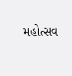મહોત્સવ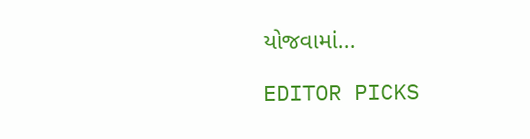યોજવામાં...

EDITOR PICKS